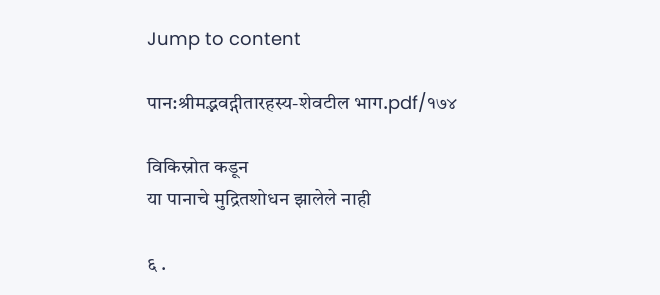Jump to content

पान:श्रीमद्भवद्गीतारहस्य-शेवटील भाग.pdf/१७४

विकिस्रोत कडून
या पानाचे मुद्रितशोधन झालेले नाही

६ .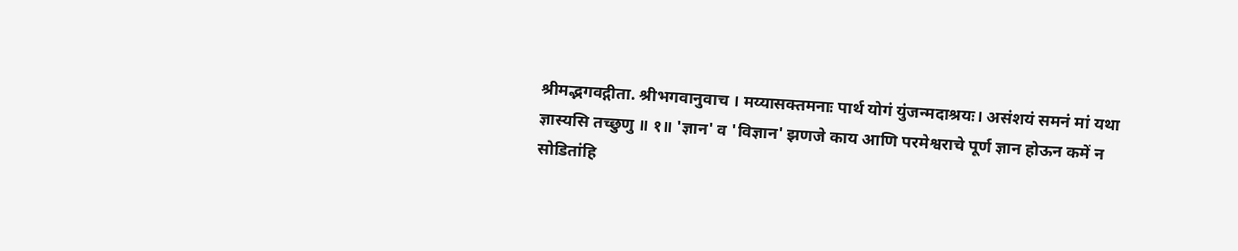श्रीमद्भगवद्गीता. श्रीभगवानुवाच । मय्यासक्तमनाः पार्थ योगं युंजन्मदाश्रयः। असंशयं समनं मां यथा ज्ञास्यसि तच्छुणु ॥ १॥ 'ज्ञान' व 'विज्ञान' झणजे काय आणि परमेश्वराचे पूर्ण ज्ञान होऊन कमें न सोडितांहि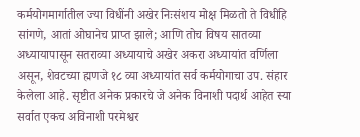कर्मयोगमार्गातील ज्या विधींनी अखेर निःसंशय मोक्ष मिळतो ते विधीहि सांगणे, आतां ओघानेच प्राप्त झाले; आणि तोच विषय सातव्या अध्यायापासून सतराव्या अध्यायाचे अखेर अकरा अध्यायांत वर्णिला असून, शेवटच्या ह्मणजे १८ व्या अध्यायांत सर्व कर्मयोगाचा उप. संहार केलेला आहे. सृष्टीत अनेक प्रकारचे जे अनेक विनाशी पदार्थ आहेत स्या सर्वात एकच अविनाशी परमेश्वर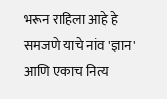भरून राहिला आहे हे समजणे याचे नांव 'ज्ञान' आणि एकाच नित्य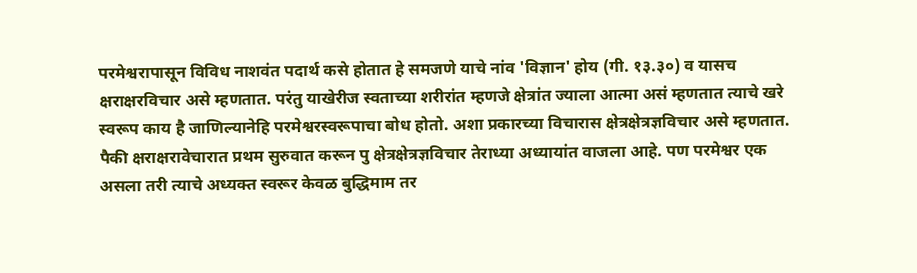परमेश्वरापासून विविध नाशवंत पदार्थ कसे होतात हे समजणे याचे नांव 'विज्ञान' होय (गी. १३.३०) व यासच क्षराक्षरविचार असे म्हणतात. परंतु याखेरीज स्वताच्या शरीरांत म्हणजे क्षेत्रांत ज्याला आत्मा असं म्हणतात त्याचे खरे स्वरूप काय है जाणिल्यानेहि परमेश्वरस्वरूपाचा बोध होतो. अशा प्रकारच्या विचारास क्षेत्रक्षेत्रज्ञविचार असे म्हणतात. पैकी क्षराक्षरावेचारात प्रथम सुरुवात करून पु क्षेत्रक्षेत्रज्ञविचार तेराध्या अध्यायांत वाजला आहे. पण परमेश्वर एक असला तरी त्याचे अध्यक्त स्वरूर केवळ बुद्धिमाम तर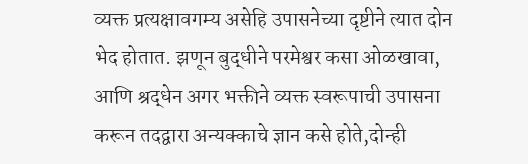व्यक्त प्रत्यक्षावगम्य असेहि उपासनेच्या दृष्टीने त्यात दोन भेद होतात. झणून बुद्धीने परमेश्वर कसा ओळखावा, आणि श्रद्धेन अगर भक्तीने व्यक्त स्वरूपाची उपासना करून तदद्वारा अन्यक्काचे ज्ञान कसे होते,दोन्ही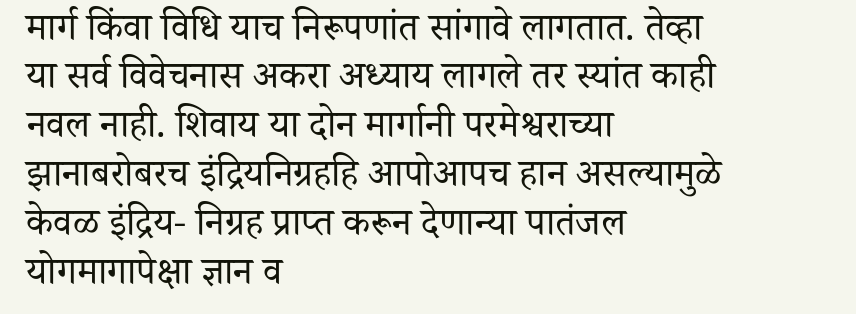मार्ग किंवा विधि याच निरूपणांत सांगावे लागतात. तेव्हा या सर्व विवेचनास अकरा अध्याय लागले तर स्यांत काही नवल नाही. शिवाय या दोन मार्गानी परमेश्वराच्या झानाबरोबरच इंद्रियनिग्रहहि आपोआपच हान असल्यामुळे केवळ इंद्रिय- निग्रह प्राप्त करून देणान्या पातंजल योगमागापेक्षा ज्ञान व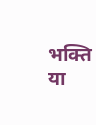भक्ति या